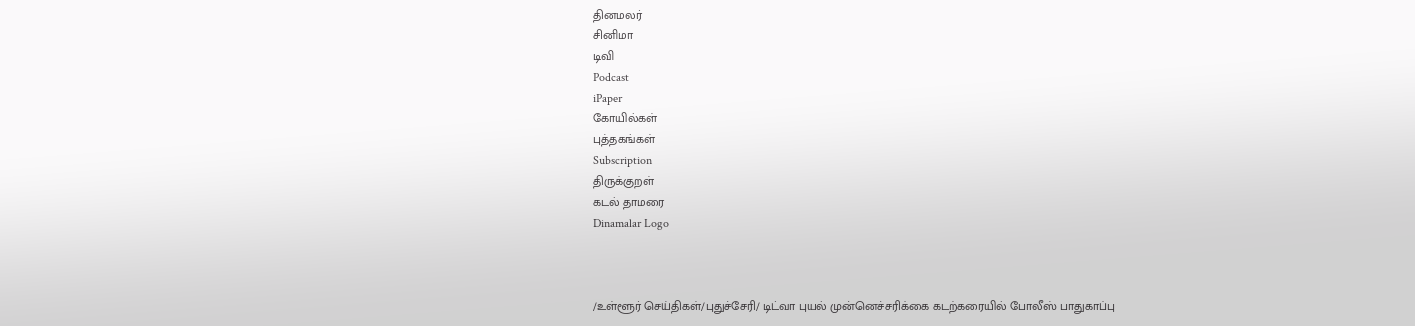தினமலர்
சினிமா
டிவி
Podcast
iPaper
கோயில்கள்
புத்தகங்கள்
Subscription
திருக்குறள்
கடல் தாமரை
Dinamalar Logo



/உள்ளூர் செய்திகள்/புதுச்சேரி/ டிட்வா புயல் முன்னெச்சரிக்கை கடற்கரையில் போலீஸ் பாதுகாப்பு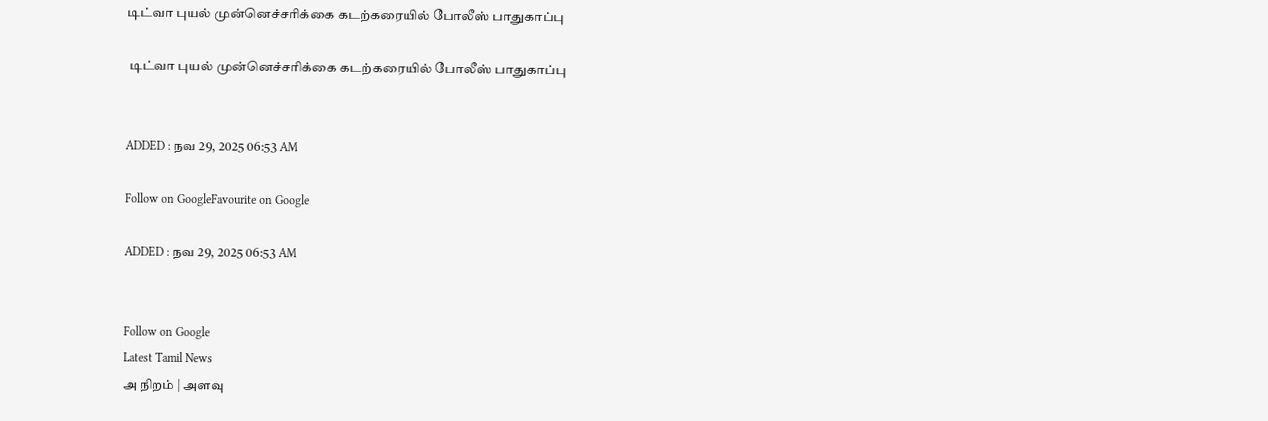டிட்வா புயல் முன்னெச்சரிக்கை கடற்கரையில் போலீஸ் பாதுகாப்பு

 டிட்வா புயல் முன்னெச்சரிக்கை கடற்கரையில் போலீஸ் பாதுகாப்பு


ADDED : நவ 29, 2025 06:53 AM

Follow on GoogleFavourite on Google

ADDED : நவ 29, 2025 06:53 AM


Follow on Google
Latest Tamil News
அ நிறம் | அளவு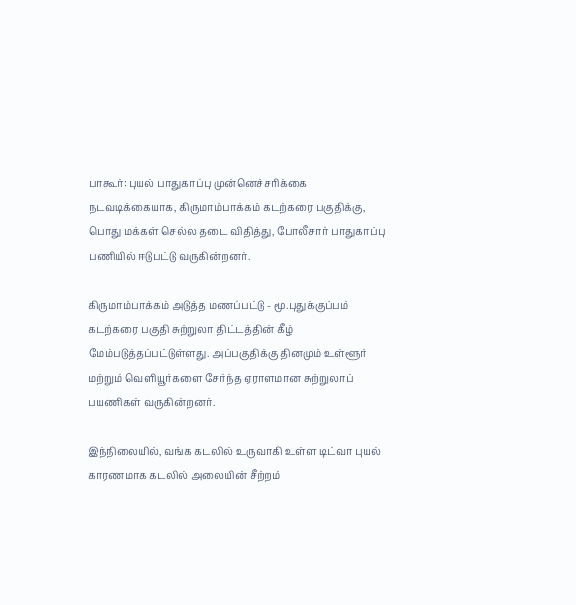பாகூர்: புயல் பாதுகாப்பு முன்னெச்சரிக்கை நடவடிக்கையாக, கிருமாம்பாக்கம் கடற்கரை பகுதிக்கு, பொது மக்கள் செல்ல தடை விதித்து, போலீசார் பாதுகாப்பு பணியில் ஈடுபட்டு வருகின்றனர்.

கிருமாம்பாக்கம் அடுத்த மணப்பட்டு - மூ.புதுக்குப்பம் கடற்கரை பகுதி சுற்றுலா திட்டத்தின் கீழ் மேம்படுத்தப்பட்டுள்ளது. அப்பகுதிக்கு தினமும் உள்ளூர் மற்றும் வெளியூர்களை சேர்ந்த ஏராளமான சுற்றுலாப் பயணிகள் வருகின்றனர்.

இந்நிலையில், வங்க கடலில் உருவாகி உள்ள டிட்வா புயல் காரணமாக கடலில் அலையின் சீற்றம்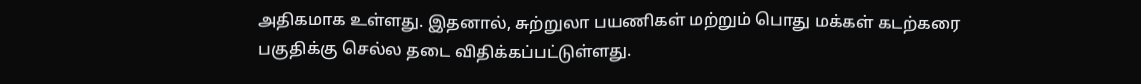அதிகமாக உள்ளது. இதனால், சுற்றுலா பயணிகள் மற்றும் பொது மக்கள் கடற்கரை பகுதிக்கு செல்ல தடை விதிக்கப்பட்டுள்ளது.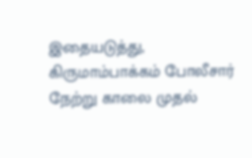இதையடுத்து, கிருமாம்பாக்கம் போலீசார் நேற்று காலை முதல்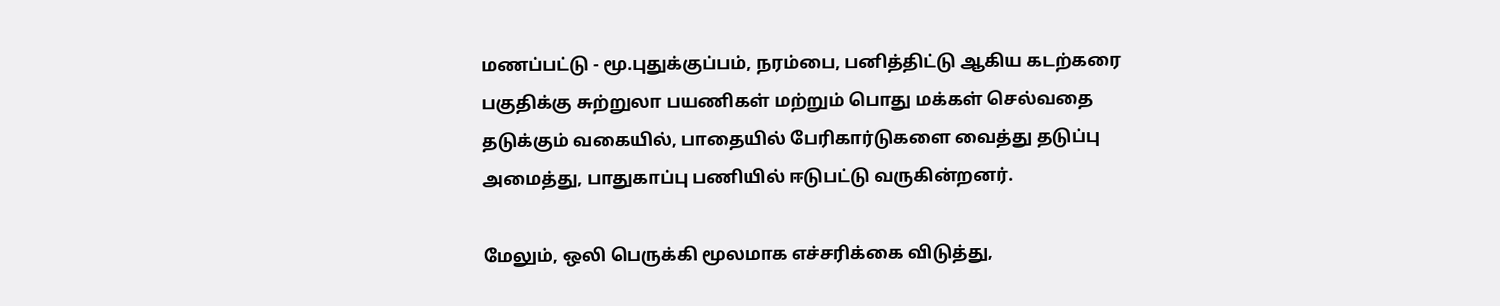மணப்பட்டு - மூ.புதுக்குப்பம், நரம்பை, பனித்திட்டு ஆகிய கடற்கரை பகுதிக்கு சுற்றுலா பயணிகள் மற்றும் பொது மக்கள் செல்வதை தடுக்கும் வகையில், பாதையில் பேரிகார்டுகளை வைத்து தடுப்பு அமைத்து, பாதுகாப்பு பணியில் ஈடுபட்டு வருகின்றனர்.

மேலும், ஒலி பெருக்கி மூலமாக எச்சரிக்கை விடுத்து,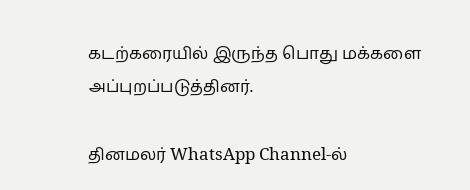கடற்கரையில் இருந்த பொது மக்களை அப்புறப்படுத்தினர்.

தினமலர் WhatsApp Channel-ல்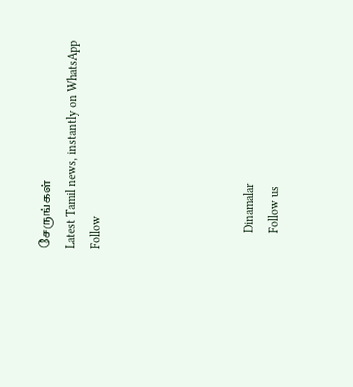சேருங்கள்
Latest Tamil news, instantly on WhatsApp
Follow





      Dinamalar
      Follow us